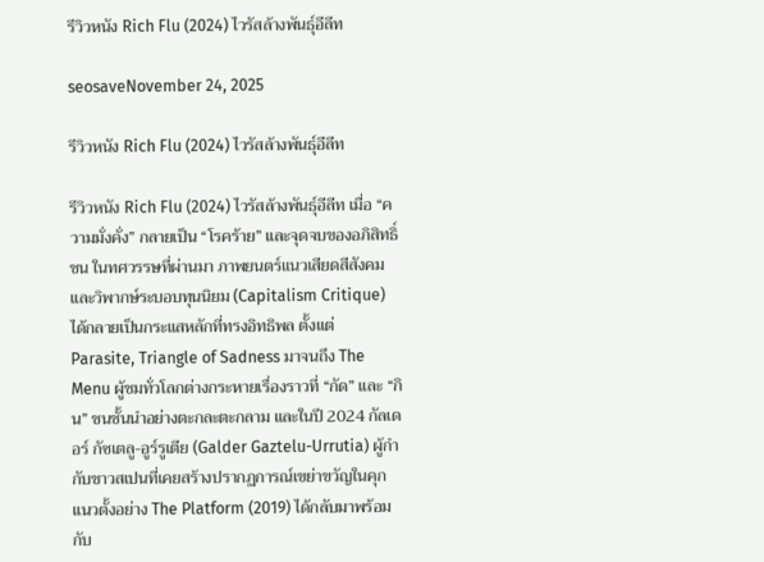รีวิวหนัง Rich Flu (2024) ไวรัสล้างพันธุ์อีลีท

seosaveNovember 24, 2025

รีวิวหนัง Rich Flu (2024) ไวรัสล้างพันธุ์อีลีท

รีวิวหนัง Rich Flu (2024) ไวรัสล้างพันธุ์อีลีท เมื่อ “ความมั่งคั่ง” กลายเป็น “โรคร้าย” และจุดจบของอภิสิทธิ์ชน ในทศวรรษที่ผ่านมา ภาพยนตร์แนวเสียดสีสังคมและวิพากษ์ระบอบทุนนิยม (Capitalism Critique) ได้กลายเป็นกระแสหลักที่ทรงอิทธิพล ตั้งแต่ Parasite, Triangle of Sadness มาจนถึง The Menu ผู้ชมทั่วโลกต่างกระหายเรื่องราวที่ “กัด” และ “กิน” ชนชั้นนำอย่างตะกละตะกลาม และในปี 2024 กัลเดอร์ กัซเตลู-อูร์รูเตีย (Galder Gaztelu-Urrutia) ผู้กำกับชาวสเปนที่เคยสร้างปรากฏการณ์เขย่าขวัญในคุกแนวตั้งอย่าง The Platform (2019) ได้กลับมาพร้อมกับ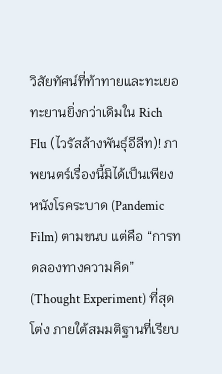วิสัยทัศน์ที่ท้าทายและทะเยอทะยานยิ่งกว่าเดิมใน Rich Flu (ไวรัสล้างพันธุ์อีลีท)! ภาพยนตร์เรื่องนี้มิได้เป็นเพียงหนังโรคระบาด (Pandemic Film) ตามขนบ แต่คือ “การทดลองทางความคิด” (Thought Experiment) ที่สุดโต่ง ภายใต้สมมติฐานที่เรียบ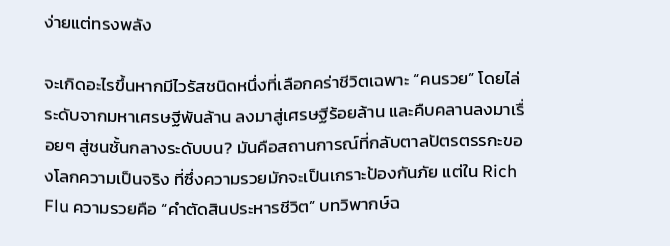ง่ายแต่ทรงพลัง

จะเกิดอะไรขึ้นหากมีไวรัสชนิดหนึ่งที่เลือกคร่าชีวิตเฉพาะ “คนรวย” โดยไล่ระดับจากมหาเศรษฐีพันล้าน ลงมาสู่เศรษฐีร้อยล้าน และคืบคลานลงมาเรื่อยๆ สู่ชนชั้นกลางระดับบน? มันคือสถานการณ์ที่กลับตาลปัตรตรรกะของโลกความเป็นจริง ที่ซึ่งความรวยมักจะเป็นเกราะป้องกันภัย แต่ใน Rich Flu ความรวยคือ “คำตัดสินประหารชีวิต” บทวิพากษ์ฉ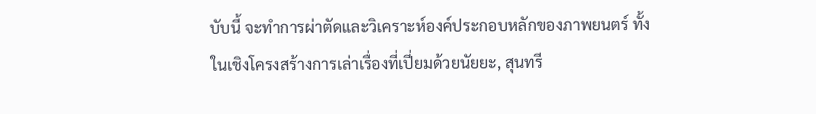บับนี้ จะทำการผ่าตัดและวิเคราะห์องค์ประกอบหลักของภาพยนตร์ ทั้งในเชิงโครงสร้างการเล่าเรื่องที่เปี่ยมด้วยนัยยะ, สุนทรี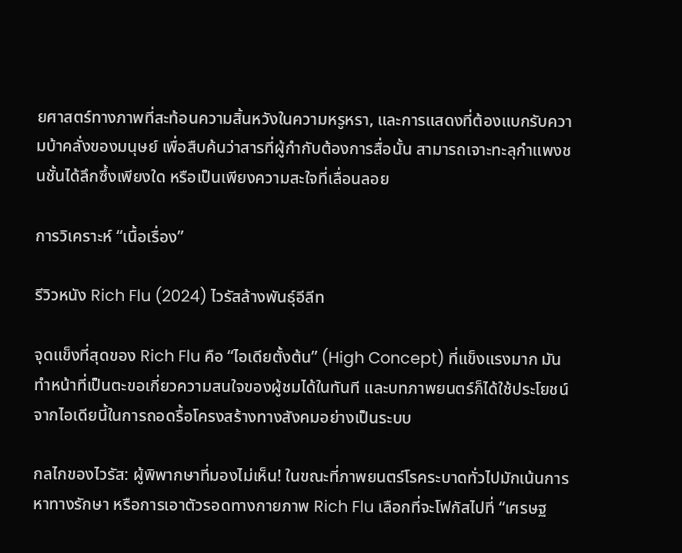ยศาสตร์ทางภาพที่สะท้อนความสิ้นหวังในความหรูหรา, และการแสดงที่ต้องแบกรับความบ้าคลั่งของมนุษย์ เพื่อสืบค้นว่าสารที่ผู้กำกับต้องการสื่อนั้น สามารถเจาะทะลุกำแพงชนชั้นได้ลึกซึ้งเพียงใด หรือเป็นเพียงความสะใจที่เลื่อนลอย

การวิเคราะห์ “เนื้อเรื่อง”

รีวิวหนัง Rich Flu (2024) ไวรัสล้างพันธุ์อีลีท

จุดแข็งที่สุดของ Rich Flu คือ “ไอเดียตั้งต้น” (High Concept) ที่แข็งแรงมาก มันทำหน้าที่เป็นตะขอเกี่ยวความสนใจของผู้ชมได้ในทันที และบทภาพยนตร์ก็ได้ใช้ประโยชน์จากไอเดียนี้ในการถอดรื้อโครงสร้างทางสังคมอย่างเป็นระบบ

กลไกของไวรัส: ผู้พิพากษาที่มองไม่เห็น! ในขณะที่ภาพยนตร์โรคระบาดทั่วไปมักเน้นการหาทางรักษา หรือการเอาตัวรอดทางกายภาพ Rich Flu เลือกที่จะโฟกัสไปที่ “เศรษฐ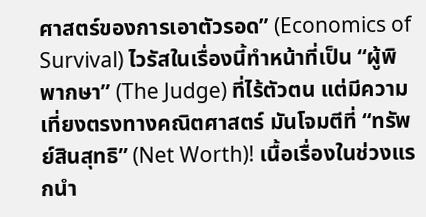ศาสตร์ของการเอาตัวรอด” (Economics of Survival) ไวรัสในเรื่องนี้ทำหน้าที่เป็น “ผู้พิพากษา” (The Judge) ที่ไร้ตัวตน แต่มีความเที่ยงตรงทางคณิตศาสตร์ มันโจมตีที่ “ทรัพย์สินสุทธิ” (Net Worth)! เนื้อเรื่องในช่วงแรกนำ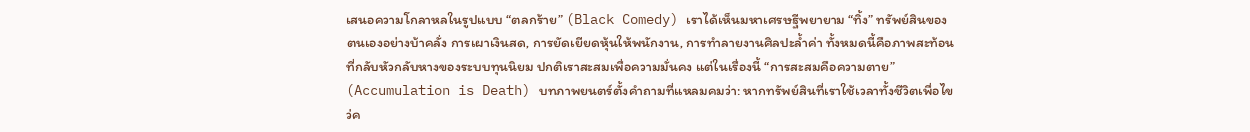เสนอความโกลาหลในรูปแบบ “ตลกร้าย” (Black Comedy) เราได้เห็นมหาเศรษฐีพยายาม “ทิ้ง” ทรัพย์สินของตนเองอย่างบ้าคลั่ง การเผาเงินสด, การยัดเยียดหุ้นให้พนักงาน, การทำลายงานศิลปะล้ำค่า ทั้งหมดนี้คือภาพสะท้อนที่กลับหัวกลับหางของระบบทุนนิยม ปกติเราสะสมเพื่อความมั่นคง แต่ในเรื่องนี้ “การสะสมคือความตาย” (Accumulation is Death) บทภาพยนตร์ตั้งคำถามที่แหลมคมว่า: หากทรัพย์สินที่เราใช้เวลาทั้งชีวิตเพื่อไขว่ค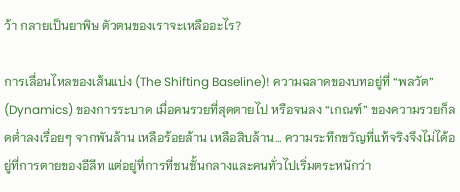ว้า กลายเป็นยาพิษ ตัวตนของเราจะเหลืออะไร?

การเลื่อนไหลของเส้นแบ่ง (The Shifting Baseline)! ความฉลาดของบทอยู่ที่ “พลวัต” (Dynamics) ของการระบาด เมื่อคนรวยที่สุดตายไป หรือจนลง “เกณฑ์” ของความรวยก็ลดต่ำลงเรื่อยๆ จากพันล้าน เหลือร้อยล้าน เหลือสิบล้าน… ความระทึกขวัญที่แท้จริงจึงไม่ได้อยู่ที่การตายของอีลีท แต่อยู่ที่การที่ชนชั้นกลางและคนทั่วไปเริ่มตระหนักว่า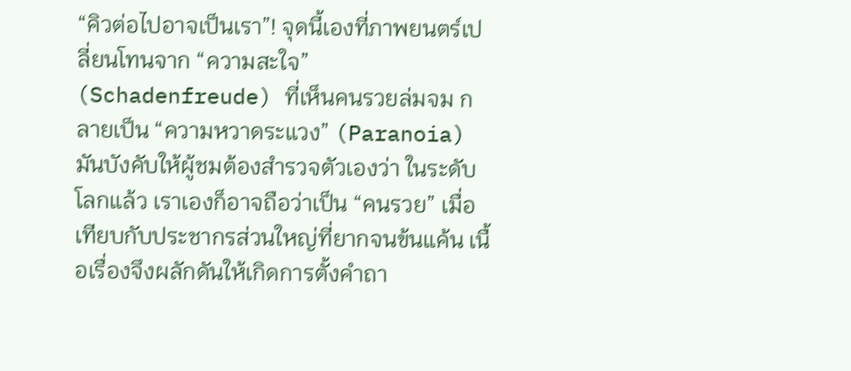“คิวต่อไปอาจเป็นเรา”! จุดนี้เองที่ภาพยนตร์เปลี่ยนโทนจาก “ความสะใจ” (Schadenfreude) ที่เห็นคนรวยล่มจม กลายเป็น “ความหวาดระแวง” (Paranoia) มันบังคับให้ผู้ชมต้องสำรวจตัวเองว่า ในระดับโลกแล้ว เราเองก็อาจถือว่าเป็น “คนรวย” เมื่อเทียบกับประชากรส่วนใหญ่ที่ยากจนข้นแค้น เนื้อเรื่องจึงผลักดันให้เกิดการตั้งคำถา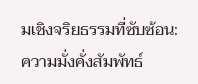มเชิงจริยธรรมที่ซับซ้อน: ความมั่งคั่งสัมพัทธ์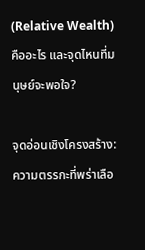(Relative Wealth) คืออะไร และจุดไหนที่มนุษย์จะพอใจ?

จุดอ่อนเชิงโครงสร้าง: ความตรรกะที่พร่าเลือ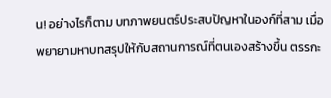น! อย่างไรก็ตาม บทภาพยนตร์ประสบปัญหาในองก์ที่สาม เมื่อพยายามหาบทสรุปให้กับสถานการณ์ที่ตนเองสร้างขึ้น ตรรกะ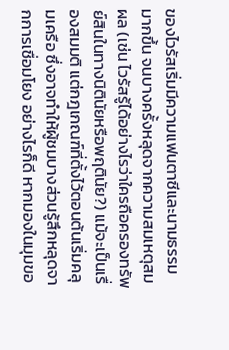ของไวรัสเริ่มมีความแฟนตาซีและนามธรรมมากขึ้น จนบางครั้งหลุดจากความสมเหตุสมผล (เช่น ไวรัสรู้ได้อย่างไรว่าใครถือครองทรัพย์สินในทางนิตินัยหรือพฤตินัย?) แม้จะเป็นเรื่องสมมติ แต่กฎเกณฑ์ที่ตั้งไว้ตอนต้นเริ่มคลุมเครือ ซึ่งอาจทำให้ผู้ชมบางส่วนรู้สึกหลุดจากการเชื่อมโยง อย่างไรก็ดี หากมองในมุมขอ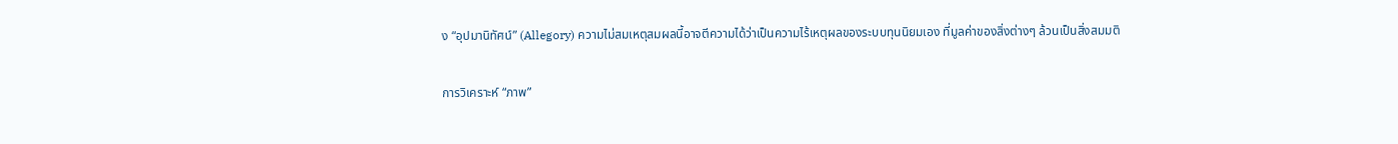ง “อุปมานิทัศน์” (Allegory) ความไม่สมเหตุสมผลนี้อาจตีความได้ว่าเป็นความไร้เหตุผลของระบบทุนนิยมเอง ที่มูลค่าของสิ่งต่างๆ ล้วนเป็นสิ่งสมมติ

การวิเคราะห์ “ภาพ”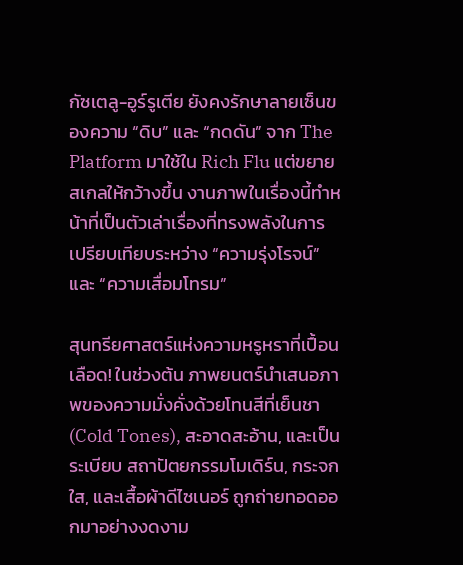กัซเตลู-อูร์รูเตีย ยังคงรักษาลายเซ็นของความ “ดิบ” และ “กดดัน” จาก The Platform มาใช้ใน Rich Flu แต่ขยายสเกลให้กว้างขึ้น งานภาพในเรื่องนี้ทำหน้าที่เป็นตัวเล่าเรื่องที่ทรงพลังในการเปรียบเทียบระหว่าง “ความรุ่งโรจน์” และ “ความเสื่อมโทรม”

สุนทรียศาสตร์แห่งความหรูหราที่เปื้อนเลือด! ในช่วงต้น ภาพยนตร์นำเสนอภาพของความมั่งคั่งด้วยโทนสีที่เย็นชา (Cold Tones), สะอาดสะอ้าน, และเป็นระเบียบ สถาปัตยกรรมโมเดิร์น, กระจกใส, และเสื้อผ้าดีไซเนอร์ ถูกถ่ายทอดออกมาอย่างงดงาม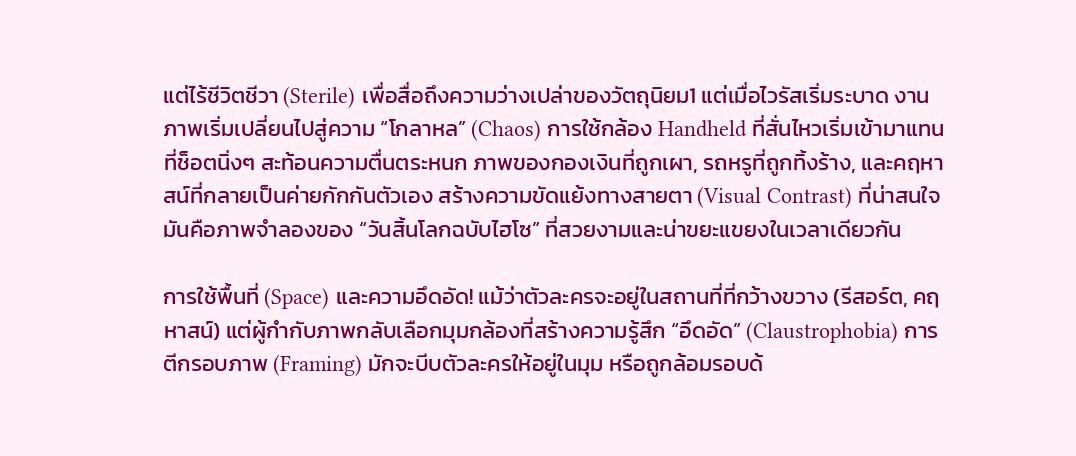แต่ไร้ชีวิตชีวา (Sterile) เพื่อสื่อถึงความว่างเปล่าของวัตถุนิยม1 แต่เมื่อไวรัสเริ่มระบาด งานภาพเริ่มเปลี่ยนไปสู่ความ “โกลาหล” (Chaos) การใช้กล้อง Handheld ที่สั่นไหวเริ่มเข้ามาแทนที่ช็อตนิ่งๆ สะท้อนความตื่นตระหนก ภาพของกองเงินที่ถูกเผา, รถหรูที่ถูกทิ้งร้าง, และคฤหาสน์ที่กลายเป็นค่ายกักกันตัวเอง สร้างความขัดแย้งทางสายตา (Visual Contrast) ที่น่าสนใจ มันคือภาพจำลองของ “วันสิ้นโลกฉบับไฮโซ” ที่สวยงามและน่าขยะแขยงในเวลาเดียวกัน

การใช้พื้นที่ (Space) และความอึดอัด! แม้ว่าตัวละครจะอยู่ในสถานที่ที่กว้างขวาง (รีสอร์ต, คฤหาสน์) แต่ผู้กำกับภาพกลับเลือกมุมกล้องที่สร้างความรู้สึก “อึดอัด” (Claustrophobia) การตีกรอบภาพ (Framing) มักจะบีบตัวละครให้อยู่ในมุม หรือถูกล้อมรอบด้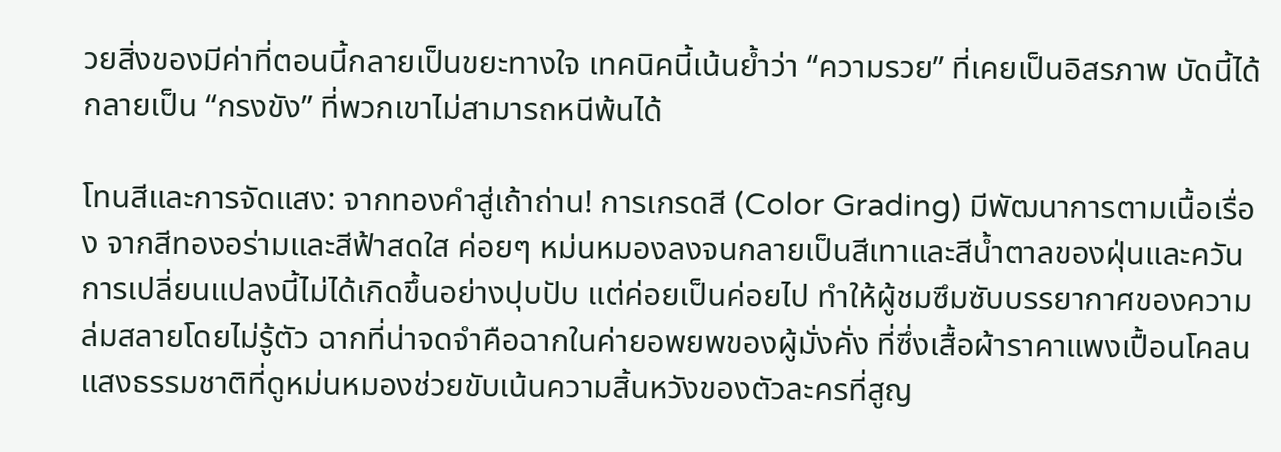วยสิ่งของมีค่าที่ตอนนี้กลายเป็นขยะทางใจ เทคนิคนี้เน้นย้ำว่า “ความรวย” ที่เคยเป็นอิสรภาพ บัดนี้ได้กลายเป็น “กรงขัง” ที่พวกเขาไม่สามารถหนีพ้นได้

โทนสีและการจัดแสง: จากทองคำสู่เถ้าถ่าน! การเกรดสี (Color Grading) มีพัฒนาการตามเนื้อเรื่อง จากสีทองอร่ามและสีฟ้าสดใส ค่อยๆ หม่นหมองลงจนกลายเป็นสีเทาและสีน้ำตาลของฝุ่นและควัน การเปลี่ยนแปลงนี้ไม่ได้เกิดขึ้นอย่างปุบปับ แต่ค่อยเป็นค่อยไป ทำให้ผู้ชมซึมซับบรรยากาศของความล่มสลายโดยไม่รู้ตัว ฉากที่น่าจดจำคือฉากในค่ายอพยพของผู้มั่งคั่ง ที่ซึ่งเสื้อผ้าราคาแพงเปื้อนโคลน แสงธรรมชาติที่ดูหม่นหมองช่วยขับเน้นความสิ้นหวังของตัวละครที่สูญ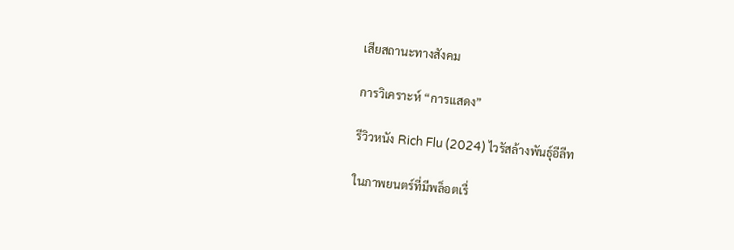เสียสถานะทางสังคม

การวิเคราะห์ “การแสดง”

รีวิวหนัง Rich Flu (2024) ไวรัสล้างพันธุ์อีลีท

ในภาพยนตร์ที่มีพล็อตเรื่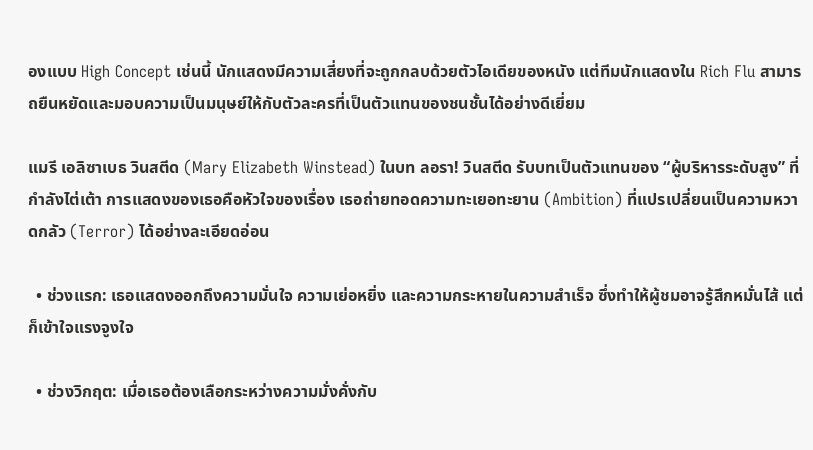องแบบ High Concept เช่นนี้ นักแสดงมีความเสี่ยงที่จะถูกกลบด้วยตัวไอเดียของหนัง แต่ทีมนักแสดงใน Rich Flu สามารถยืนหยัดและมอบความเป็นมนุษย์ให้กับตัวละครที่เป็นตัวแทนของชนชั้นได้อย่างดีเยี่ยม

แมรี เอลิซาเบธ วินสตีด (Mary Elizabeth Winstead) ในบท ลอรา! วินสตีด รับบทเป็นตัวแทนของ “ผู้บริหารระดับสูง” ที่กำลังไต่เต้า การแสดงของเธอคือหัวใจของเรื่อง เธอถ่ายทอดความทะเยอทะยาน (Ambition) ที่แปรเปลี่ยนเป็นความหวาดกลัว (Terror) ได้อย่างละเอียดอ่อน

  • ช่วงแรก: เธอแสดงออกถึงความมั่นใจ ความเย่อหยิ่ง และความกระหายในความสำเร็จ ซึ่งทำให้ผู้ชมอาจรู้สึกหมั่นไส้ แต่ก็เข้าใจแรงจูงใจ

  • ช่วงวิกฤต: เมื่อเธอต้องเลือกระหว่างความมั่งคั่งกับ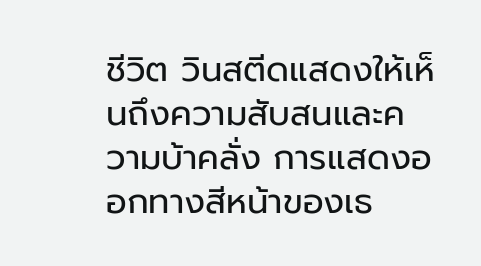ชีวิต วินสตีดแสดงให้เห็นถึงความสับสนและความบ้าคลั่ง การแสดงออกทางสีหน้าของเธ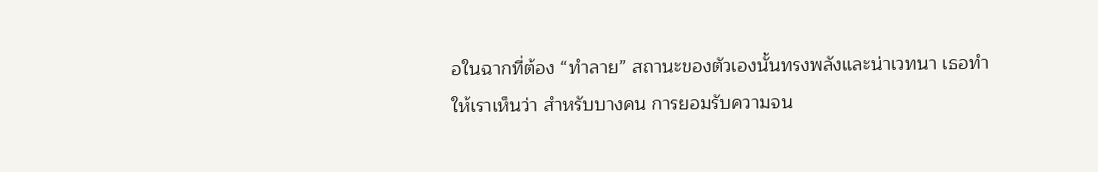อในฉากที่ต้อง “ทำลาย” สถานะของตัวเองนั้นทรงพลังและน่าเวทนา เธอทำให้เราเห็นว่า สำหรับบางคน การยอมรับความจน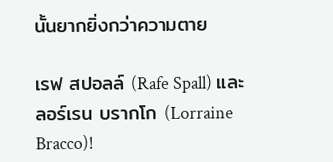นั้นยากยิ่งกว่าความตาย

เรฟ สปอลล์ (Rafe Spall) และ ลอร์เรน บรากโก (Lorraine Bracco)!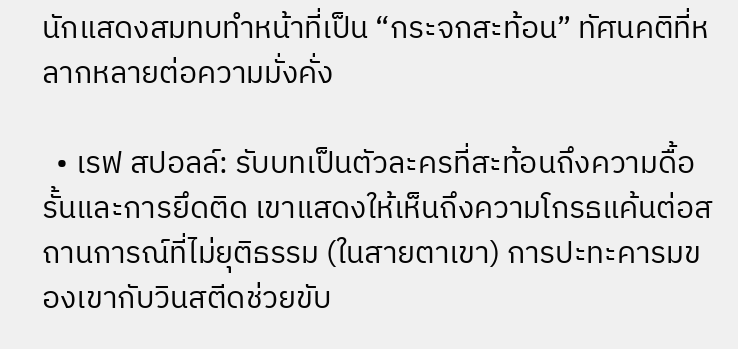นักแสดงสมทบทำหน้าที่เป็น “กระจกสะท้อน” ทัศนคติที่หลากหลายต่อความมั่งคั่ง

  • เรฟ สปอลล์: รับบทเป็นตัวละครที่สะท้อนถึงความดื้อรั้นและการยึดติด เขาแสดงให้เห็นถึงความโกรธแค้นต่อสถานการณ์ที่ไม่ยุติธรรม (ในสายตาเขา) การปะทะคารมของเขากับวินสตีดช่วยขับ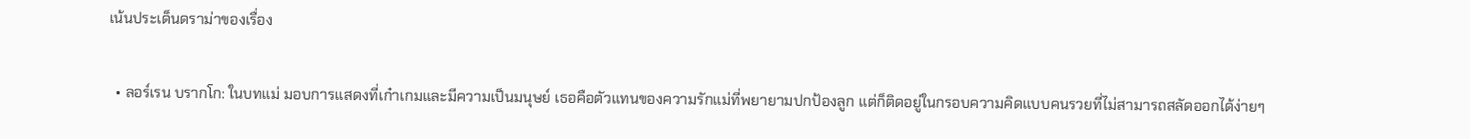เน้นประเด็นดราม่าของเรื่อง

  • ลอร์เรน บรากโก: ในบทแม่ มอบการแสดงที่เก๋าเกมและมีความเป็นมนุษย์ เธอคือตัวแทนของความรักแม่ที่พยายามปกป้องลูก แต่ก็ติดอยู่ในกรอบความคิดแบบคนรวยที่ไม่สามารถสลัดออกได้ง่ายๆ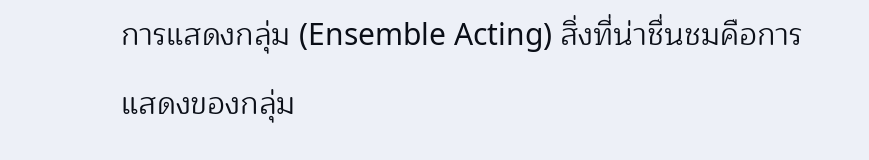การแสดงกลุ่ม (Ensemble Acting) สิ่งที่น่าชื่นชมคือการแสดงของกลุ่ม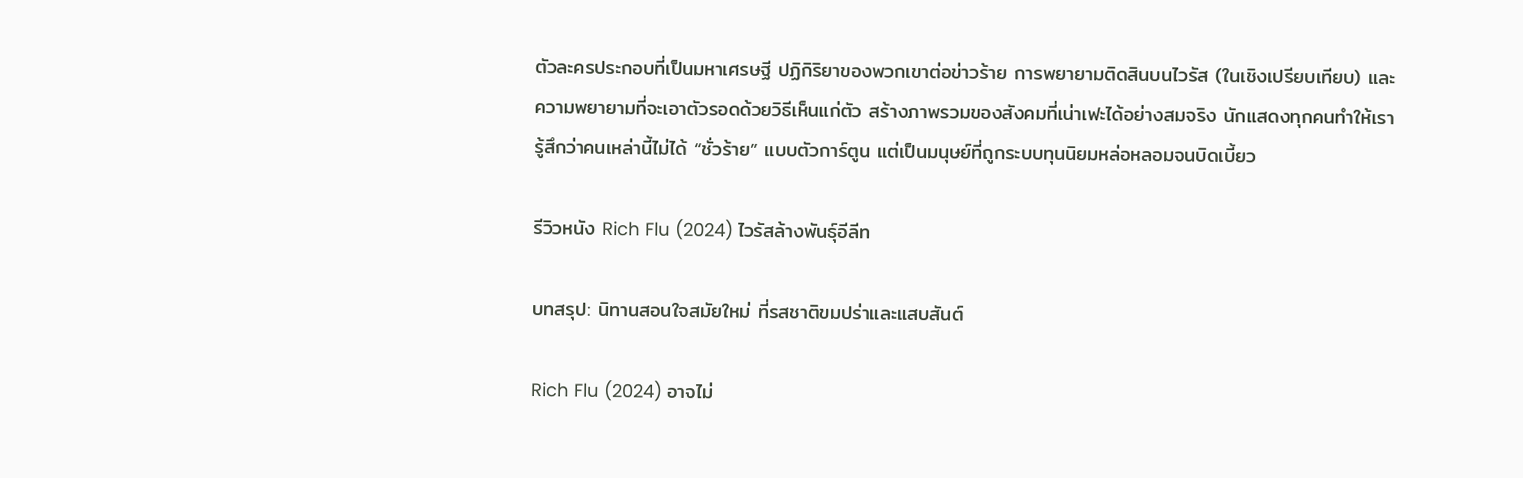ตัวละครประกอบที่เป็นมหาเศรษฐี ปฏิกิริยาของพวกเขาต่อข่าวร้าย การพยายามติดสินบนไวรัส (ในเชิงเปรียบเทียบ) และความพยายามที่จะเอาตัวรอดด้วยวิธีเห็นแก่ตัว สร้างภาพรวมของสังคมที่เน่าเฟะได้อย่างสมจริง นักแสดงทุกคนทำให้เรารู้สึกว่าคนเหล่านี้ไม่ได้ “ชั่วร้าย” แบบตัวการ์ตูน แต่เป็นมนุษย์ที่ถูกระบบทุนนิยมหล่อหลอมจนบิดเบี้ยว

รีวิวหนัง Rich Flu (2024) ไวรัสล้างพันธุ์อีลีท

บทสรุป: นิทานสอนใจสมัยใหม่ ที่รสชาติขมปร่าและแสบสันต์

Rich Flu (2024) อาจไม่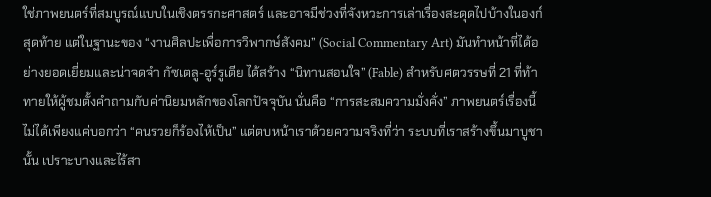ใช่ภาพยนตร์ที่สมบูรณ์แบบในเชิงตรรกะศาสตร์ และอาจมีช่วงที่จังหวะการเล่าเรื่องสะดุดไปบ้างในองก์สุดท้าย แต่ในฐานะของ “งานศิลปะเพื่อการวิพากษ์สังคม” (Social Commentary Art) มันทำหน้าที่ได้อย่างยอดเยี่ยมและน่าจดจำ กัซเตลู-อูร์รูเตีย ได้สร้าง “นิทานสอนใจ” (Fable) สำหรับศตวรรษที่ 21 ที่ท้าทายให้ผู้ชมตั้งคำถามกับค่านิยมหลักของโลกปัจจุบัน นั่นคือ “การสะสมความมั่งคั่ง” ภาพยนตร์เรื่องนี้ไม่ได้เพียงแค่บอกว่า “คนรวยก็ร้องไห้เป็น” แต่ตบหน้าเราด้วยความจริงที่ว่า ระบบที่เราสร้างขึ้นมาบูชานั้น เปราะบางและไร้สา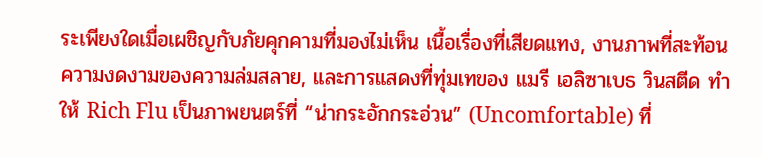ระเพียงใดเมื่อเผชิญกับภัยคุกคามที่มองไม่เห็น เนื้อเรื่องที่เสียดแทง, งานภาพที่สะท้อนความงดงามของความล่มสลาย, และการแสดงที่ทุ่มเทของ แมรี เอลิซาเบธ วินสตีด ทำให้ Rich Flu เป็นภาพยนตร์ที่ “น่ากระอักกระอ่วน” (Uncomfortable) ที่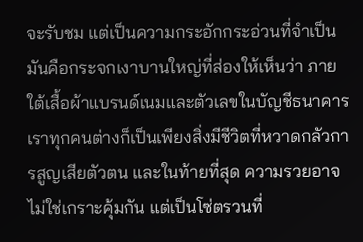จะรับชม แต่เป็นความกระอักกระอ่วนที่จำเป็น มันคือกระจกเงาบานใหญ่ที่ส่องให้เห็นว่า ภายใต้เสื้อผ้าแบรนด์เนมและตัวเลขในบัญชีธนาคาร เราทุกคนต่างก็เป็นเพียงสิ่งมีชีวิตที่หวาดกลัวการสูญเสียตัวตน และในท้ายที่สุด ความรวยอาจไม่ใช่เกราะคุ้มกัน แต่เป็นโซ่ตรวนที่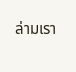ล่ามเรา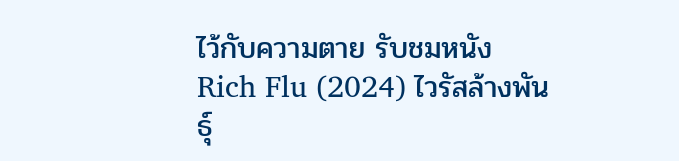ไว้กับความตาย รับชมหนัง Rich Flu (2024) ไวรัสล้างพันธุ์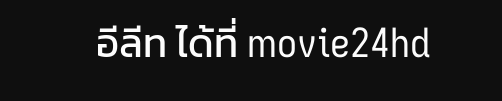อีลีท ได้ที่ movie24hd